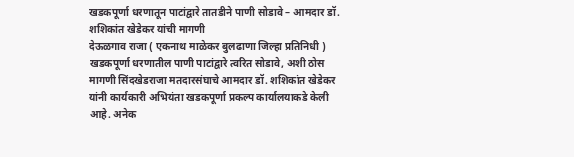खडकपूर्णा धरणातून पाटांद्वारे तातडीने पाणी सोडावे – आमदार डॉ. शशिकांत खेडेकर यांची मागणी
देऊळगाव राजा ( एकनाथ माळेकर बुलढाणा जिल्हा प्रतिनिधी ) खडकपूर्णा धरणातील पाणी पाटांद्वारे त्वरित सोडावे, अशी ठोस मागणी सिंदखेडराजा मतदारसंघाचे आमदार डॉ. शशिकांत खेडेकर यांनी कार्यकारी अभियंता खडकपूर्णा प्रकल्प कार्यालयाकडे केली आहे. अनेक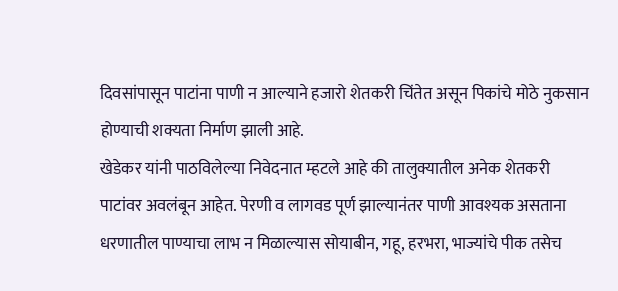दिवसांपासून पाटांना पाणी न आल्याने हजारो शेतकरी चिंतेत असून पिकांचे मोठे नुकसान होण्याची शक्यता निर्माण झाली आहे.
खेडेकर यांनी पाठविलेल्या निवेदनात म्हटले आहे की तालुक्यातील अनेक शेतकरी पाटांवर अवलंबून आहेत. पेरणी व लागवड पूर्ण झाल्यानंतर पाणी आवश्यक असताना धरणातील पाण्याचा लाभ न मिळाल्यास सोयाबीन, गहू, हरभरा, भाज्यांचे पीक तसेच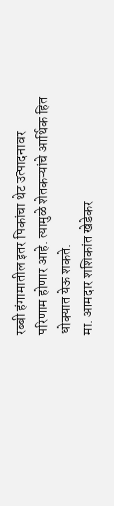रब्बी हंगामातील इतर पिकांचा थेट उत्पादनावर परिणाम होणार आहे. त्यामुळे शेतकऱ्यांचे आर्थिक हित धोक्यात येऊ शकते.
मा. आमदार शशिकांत खेडेकर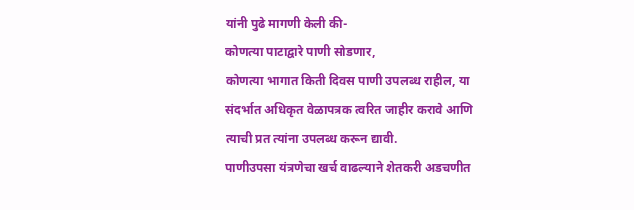यांनी पुढे मागणी केली की-
कोणत्या पाटाद्वारे पाणी सोडणार,
कोणत्या भागात किती दिवस पाणी उपलब्ध राहील, या संदर्भात अधिकृत वेळापत्रक त्वरित जाहीर करावे आणि त्याची प्रत त्यांना उपलब्ध करून द्यावी.
पाणीउपसा यंत्रणेचा खर्च वाढल्याने शेतकरी अडचणीत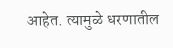आहेत. त्यामुळे धरणातील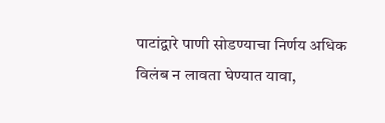पाटांद्वारे पाणी सोडण्याचा निर्णय अधिक विलंब न लावता घेण्यात यावा,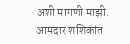अशी मागणी माझी. आमदार शशिकांत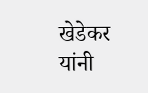खेडेकर यांनी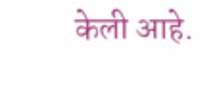केली आहे.